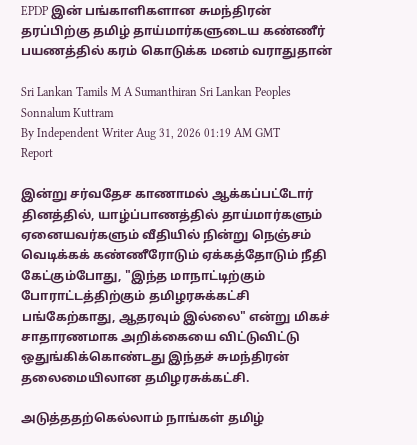EPDP இன் பங்காளிகளான சுமந்திரன் தரப்பிற்கு தமிழ் தாய்மார்களுடைய கண்ணீர் பயணத்தில் கரம் கொடுக்க மனம் வராதுதான்

Sri Lankan Tamils M A Sumanthiran Sri Lankan Peoples Sonnalum Kuttram
By Independent Writer Aug 31, 2026 01:19 AM GMT
Report

இன்று சர்வதேச காணாமல் ஆக்கப்பட்டோர் தினத்தில், யாழ்ப்பாணத்தில் தாய்மார்களும் ஏனையவர்களும் வீதியில் நின்று நெஞ்சம் வெடிக்கக் கண்ணீரோடும் ஏக்கத்தோடும் நீதி கேட்கும்போது, "இந்த மாநாட்டிற்கும் போராட்டத்திற்கும் தமிழரசுக்கட்சி பங்கேற்காது, ஆதரவும் இல்லை" என்று மிகச் சாதாரணமாக அறிக்கையை விட்டுவிட்டு ஒதுங்கிக்கொண்டது இந்தச் சுமந்திரன் தலைமையிலான தமிழரசுக்கட்சி.

அடுத்ததற்கெல்லாம் நாங்கள் தமிழ்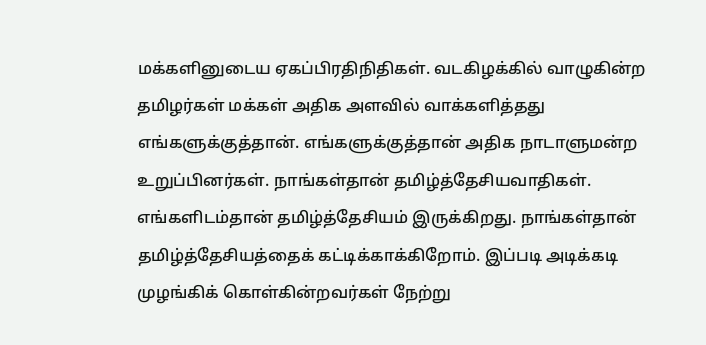மக்களினுடைய ஏகப்பிரதிநிதிகள். வடகிழக்கில் வாழுகின்ற தமிழர்கள் மக்கள் அதிக அளவில் வாக்களித்தது எங்களுக்குத்தான். எங்களுக்குத்தான் அதிக நாடாளுமன்ற உறுப்பினர்கள். நாங்கள்தான் தமிழ்த்தேசியவாதிகள். எங்களிடம்தான் தமிழ்த்தேசியம் இருக்கிறது. நாங்கள்தான் தமிழ்த்தேசியத்தைக் கட்டிக்காக்கிறோம். இப்படி அடிக்கடி முழங்கிக் கொள்கின்றவர்கள் நேற்று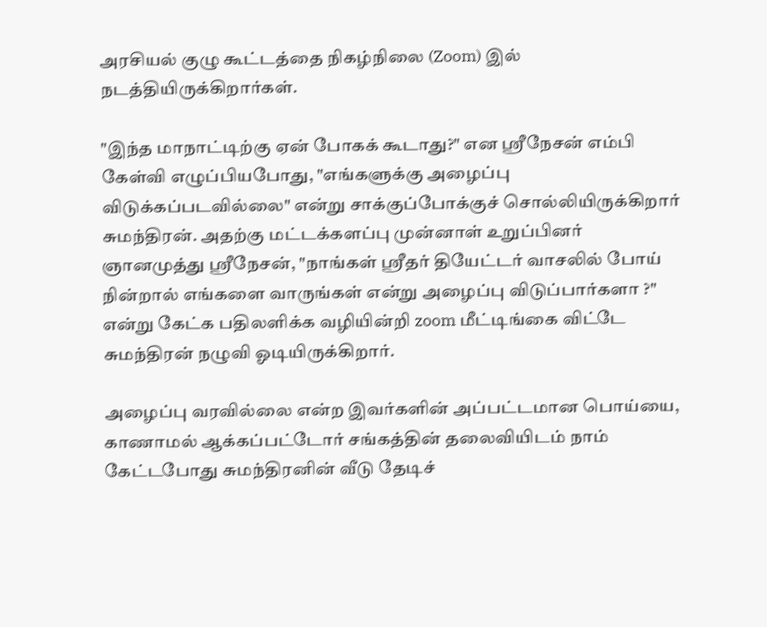அரசியல் குழு கூட்டத்தை நிகழ்நிலை (Zoom) இல் நடத்தியிருக்கிறார்கள்.

"இந்த மாநாட்டிற்கு ஏன் போகக் கூடாது?" என ஶ்ரீநேசன் எம்பி கேள்வி எழுப்பியபோது, "எங்களுக்கு அழைப்பு விடுக்கப்படவில்லை" என்று சாக்குப்போக்குச் சொல்லியிருக்கிறார் சுமந்திரன். அதற்கு மட்டக்களப்பு முன்னாள் உறுப்பினர் ஞானமுத்து ஸ்ரீநேசன், "நாங்கள் ஸ்ரீதர் தியேட்டர் வாசலில் போய் நின்றால் எங்களை வாருங்கள் என்று அழைப்பு விடுப்பார்களா ?" என்று கேட்க பதிலளிக்க வழியின்றி zoom மீட்டிங்கை விட்டே சுமந்திரன் நழுவி ஓடியிருக்கிறார்.

அழைப்பு வரவில்லை என்ற இவர்களின் அப்பட்டமான பொய்யை, காணாமல் ஆக்கப்பட்டோர் சங்கத்தின் தலைவியிடம் நாம் கேட்டபோது சுமந்திரனின் வீடு தேடிச்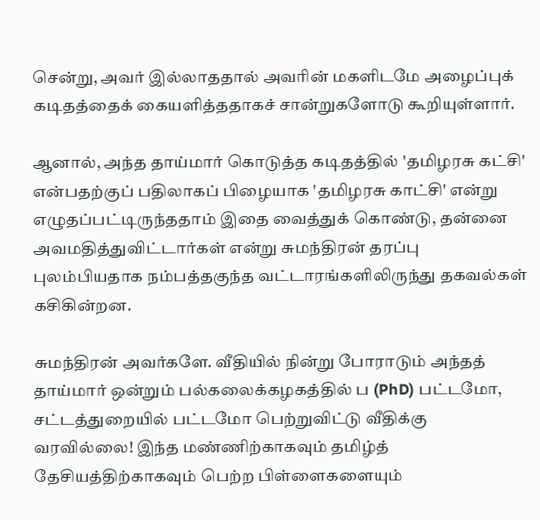சென்று, அவர் இல்லாததால் அவரின் மகளிடமே அழைப்புக் கடிதத்தைக் கையளித்ததாகச் சான்றுகளோடு கூறியுள்ளார்.

ஆனால், அந்த தாய்மார் கொடுத்த கடிதத்தில் 'தமிழரசு கட்சி' என்பதற்குப் பதிலாகப் பிழையாக 'தமிழரசு காட்சி' என்று எழுதப்பட்டிருந்ததாம் இதை வைத்துக் கொண்டு, தன்னை அவமதித்துவிட்டார்கள் என்று சுமந்திரன் தரப்பு புலம்பியதாக நம்பத்தகுந்த வட்டாரங்களிலிருந்து தகவல்கள் கசிகின்றன.

சுமந்திரன் அவர்களே. வீதியில் நின்று போராடும் அந்தத் தாய்மார் ஒன்றும் பல்கலைக்கழகத்தில் ப (PhD) பட்டமோ, சட்டத்துறையில் பட்டமோ பெற்றுவிட்டு வீதிக்கு வரவில்லை! இந்த மண்ணிற்காகவும் தமிழ்த் தேசியத்திற்காகவும் பெற்ற பிள்ளைகளையும்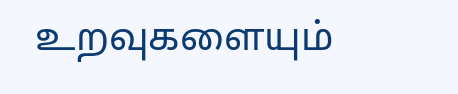உறவுகளையும்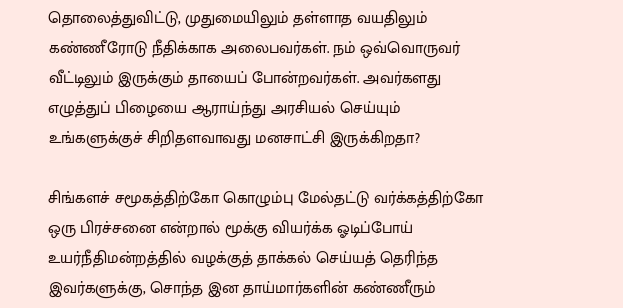தொலைத்துவிட்டு, முதுமையிலும் தள்ளாத வயதிலும் கண்ணீரோடு நீதிக்காக அலைபவர்கள். நம் ஒவ்வொருவர் வீட்டிலும் இருக்கும் தாயைப் போன்றவர்கள். அவர்களது எழுத்துப் பிழையை ஆராய்ந்து அரசியல் செய்யும் உங்களுக்குச் சிறிதளவாவது மனசாட்சி இருக்கிறதா?

சிங்களச் சமூகத்திற்கோ கொழும்பு மேல்தட்டு வர்க்கத்திற்கோ ஒரு பிரச்சனை என்றால் மூக்கு வியர்க்க ஓடிப்போய் உயர்நீதிமன்றத்தில் வழக்குத் தாக்கல் செய்யத் தெரிந்த இவர்களுக்கு, சொந்த இன தாய்மார்களின் கண்ணீரும்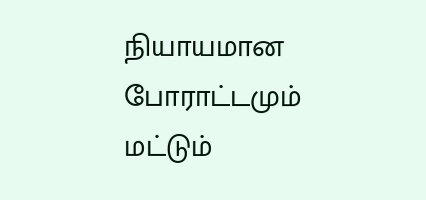நியாயமான போராட்டமும் மட்டும்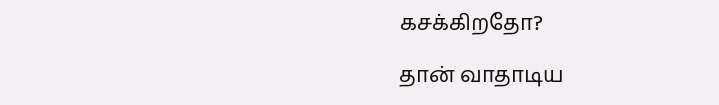கசக்கிறதோ?

தான் வாதாடிய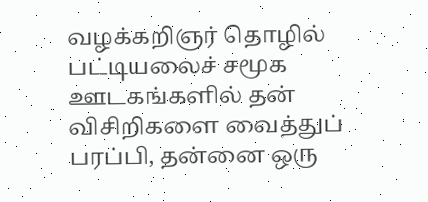வழக்கறிஞர் தொழில் பட்டியலைச் சமூக ஊடகங்களில் தன் விசிறிகளை வைத்துப் பரப்பி, தன்னை ஒரு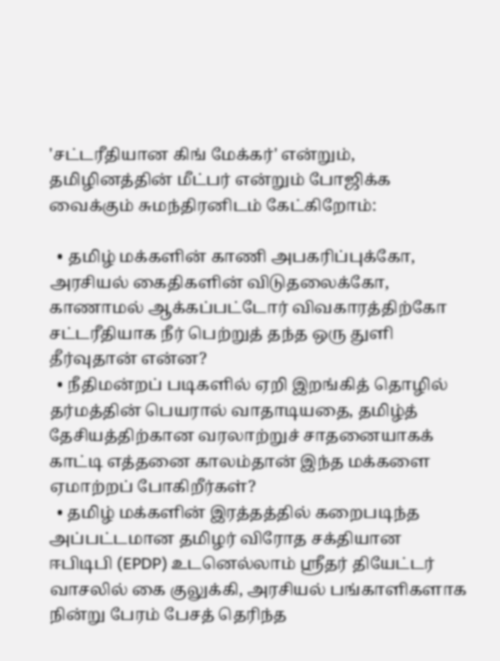'சட்டரீதியான கிங் மேக்கர்' என்றும், தமிழினத்தின் மீட்பர் என்றும் போஜிக்க வைக்கும் சுமந்திரனிடம் கேட்கிறோம்:

  • தமிழ் மக்களின் காணி அபகரிப்புக்கோ, அரசியல் கைதிகளின் விடுதலைக்கோ, காணாமல் ஆக்கப்பட்டோர் விவகாரத்திற்கோ சட்டரீதியாக நீர் பெற்றுத் தந்த ஒரு துளி தீர்வுதான் என்ன?
  • நீதிமன்றப் படிகளில் ஏறி இறங்கித் தொழில் தர்மத்தின் பெயரால் வாதாடியதை, தமிழ்த் தேசியத்திற்கான வரலாற்றுச் சாதனையாகக் காட்டி எத்தனை காலம்தான் இந்த மக்களை ஏமாற்றப் போகிறீர்கள்?
  • தமிழ் மக்களின் இரத்தத்தில் கறைபடிந்த அப்பட்டமான தமிழர் விரோத சக்தியான ஈபிடிபி (EPDP) உடனெல்லாம் ஸ்ரீதர் தியேட்டர் வாசலில் கை குலுக்கி, அரசியல் பங்காளிகளாக நின்று பேரம் பேசத் தெரிந்த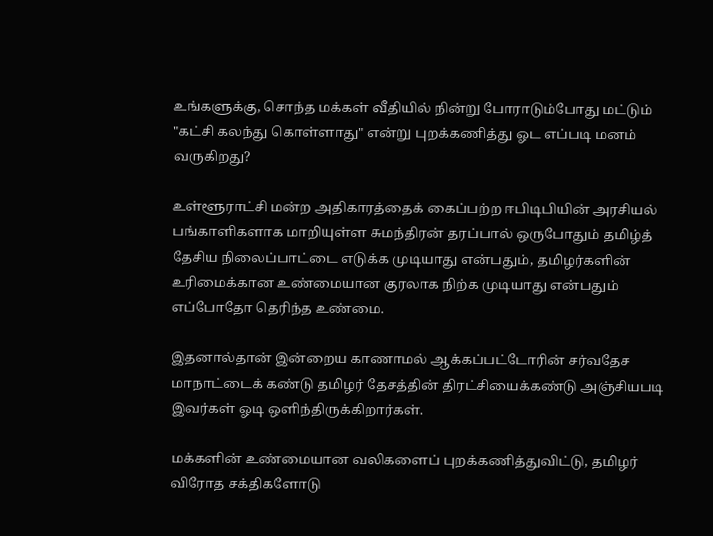உங்களுக்கு, சொந்த மக்கள் வீதியில் நின்று போராடும்போது மட்டும் "கட்சி கலந்து கொள்ளாது" என்று புறக்கணித்து ஓட எப்படி மனம் வருகிறது?

உள்ளூராட்சி மன்ற அதிகாரத்தைக் கைப்பற்ற ஈபிடிபியின் அரசியல் பங்காளிகளாக மாறியுள்ள சுமந்திரன் தரப்பால் ஒருபோதும் தமிழ்த் தேசிய நிலைப்பாட்டை எடுக்க முடியாது என்பதும், தமிழர்களின் உரிமைக்கான உண்மையான குரலாக நிற்க முடியாது என்பதும் எப்போதோ தெரிந்த உண்மை.

இதனால்தான் இன்றைய காணாமல் ஆக்கப்பட்டோரின் சர்வதேச மாநாட்டைக் கண்டு தமிழர் தேசத்தின் திரட்சியைக்கண்டு அஞ்சியபடி இவர்கள் ஓடி ஒளிந்திருக்கிறார்கள்.

மக்களின் உண்மையான வலிகளைப் புறக்கணித்துவிட்டு, தமிழர் விரோத சக்திகளோடு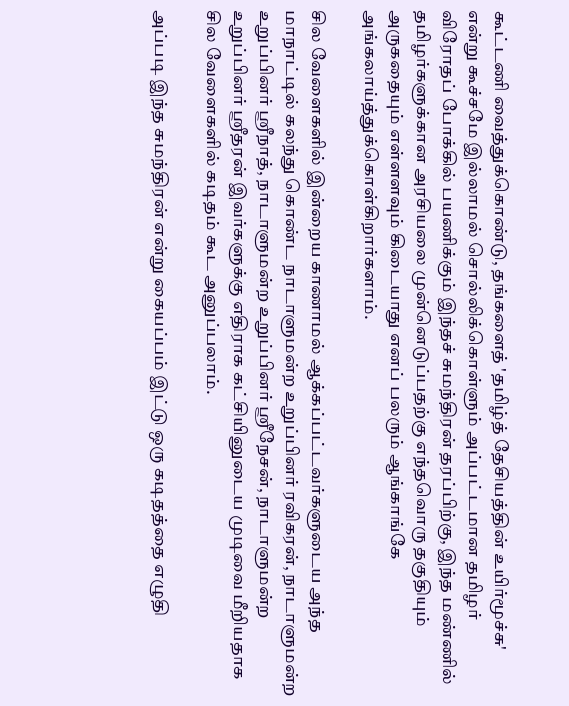கூட்டணி வைத்துக்கொண்டு, தங்களைத் 'தமிழ்த் தேசியத்தின் உயிர்மூச்சு' என்று கூச்சமே இல்லாமல் சொல்லிக்கொள்ளும் அப்பட்டமான தமிழர் விரோதப் போக்கில் பயணிக்கும் இந்தச் சுமந்திரன் தரப்பிற்கு, இந்த மண்ணில் தமிழர்களுக்கான அரசியலை முன்னெடுப்பதற்கு எந்தவொரு தகுதியும் அருகதையும் எள்ளளவும் கிடையாது எனப் பலரும் ஆங்காங்கே அங்கலாய்த்துக்கொள்கிறார்களாம்.

சில வேளைகளில் இன்றைய காணாமல் ஆக்கப்பட்டவர்களுடைய அந்த மாநாட்டில் கலந்து கொண்ட நாடாளுமன்ற உறுப்பினர் ரவிகரன், நாடாளுமன்ற உறுப்பினர் ஸ்ரீநாத், நாடாளுமன்ற உறுப்பினர் ஸ்ரீநேசன், நாடாளுமன்ற உறுப்பினர் ஸ்ரீதரன் இவர்களுக்கு எதிராக கட்சியினுடைய முடிவை மீறியதாக சில வேளைகளில் கடிதம் கூட அனுப்பலாம்.

அப்படி இந்த சுமந்திரன் என்று கையப்பம் இட்டு ஒரு கடிதத்தை எழுதி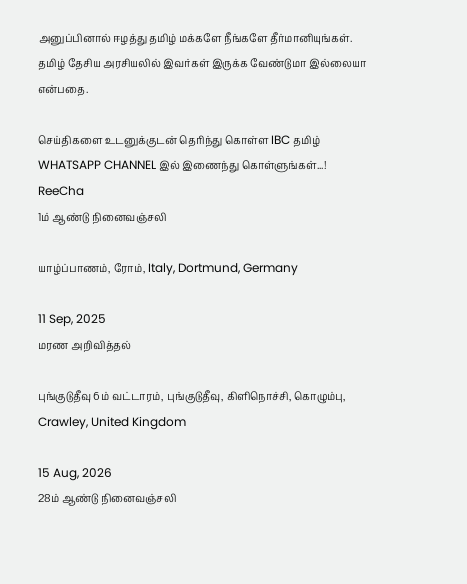அனுப்பினால் ஈழத்து தமிழ் மக்களே நீங்களே தீர்மானியுங்கள். தமிழ் தேசிய அரசியலில் இவர்கள் இருக்க வேண்டுமா இல்லையா என்பதை.

செய்திகளை உடனுக்குடன் தெரிந்து கொள்ள IBC தமிழ் WHATSAPP CHANNEL இல் இணைந்து கொள்ளுங்கள்...!
ReeCha
1ம் ஆண்டு நினைவஞ்சலி

யாழ்ப்பாணம், ரோம், Italy, Dortmund, Germany

11 Sep, 2025
மரண அறிவித்தல்

புங்குடுதீவு 6ம் வட்டாரம், புங்குடுதீவு, கிளிநொச்சி, கொழும்பு, Crawley, United Kingdom

15 Aug, 2026
28ம் ஆண்டு நினைவஞ்சலி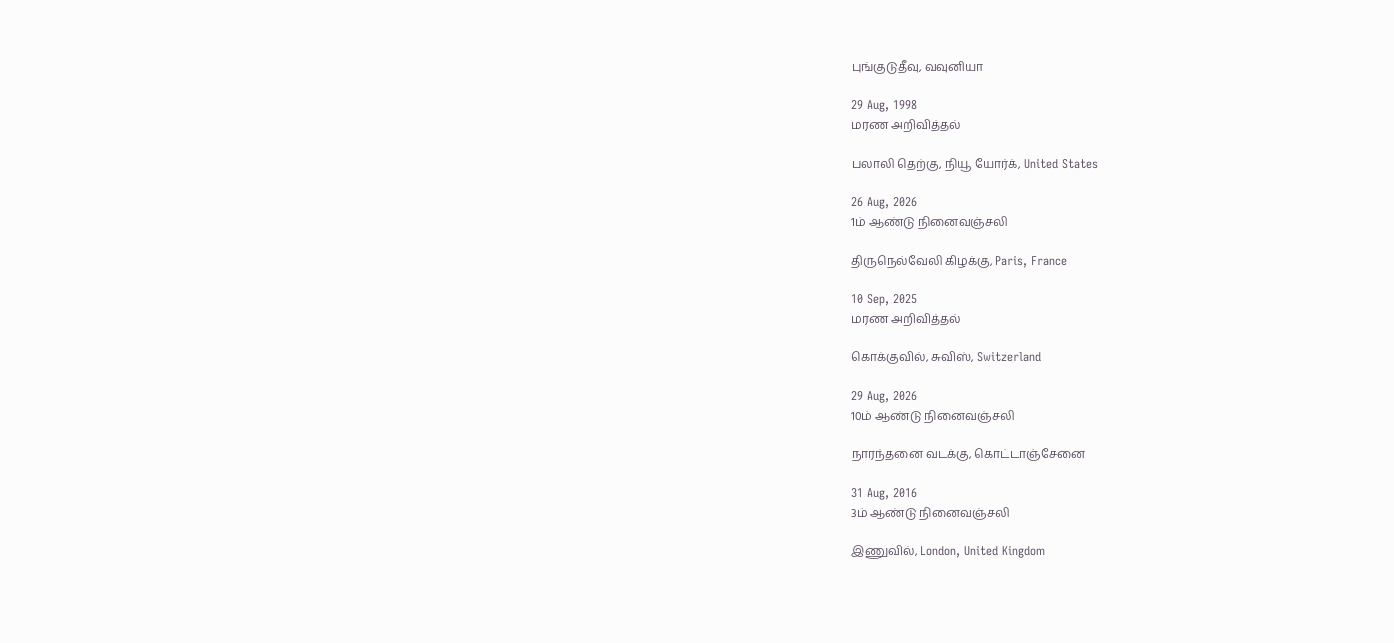புங்குடுதீவு, வவுனியா

29 Aug, 1998
மரண அறிவித்தல்

பலாலி தெற்கு, நியூ யோர்க், United States

26 Aug, 2026
1ம் ஆண்டு நினைவஞ்சலி

திருநெல்வேலி கிழக்கு, Paris, France

10 Sep, 2025
மரண அறிவித்தல்

கொக்குவில், சுவிஸ், Switzerland

29 Aug, 2026
10ம் ஆண்டு நினைவஞ்சலி

நாரந்தனை வடக்கு, கொட்டாஞ்சேனை

31 Aug, 2016
3ம் ஆண்டு நினைவஞ்சலி

இணுவில், London, United Kingdom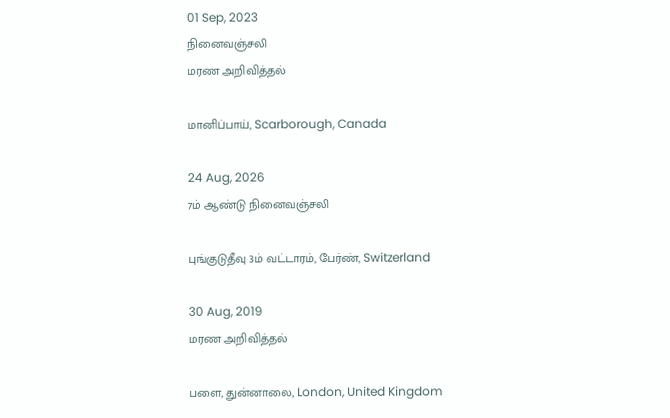01 Sep, 2023
நினைவஞ்சலி
மரண அறிவித்தல்

மானிப்பாய், Scarborough, Canada

24 Aug, 2026
7ம் ஆண்டு நினைவஞ்சலி

புங்குடுதீவு 3ம் வட்டாரம், பேர்ண், Switzerland

30 Aug, 2019
மரண அறிவித்தல்

பளை, துன்னாலை, London, United Kingdom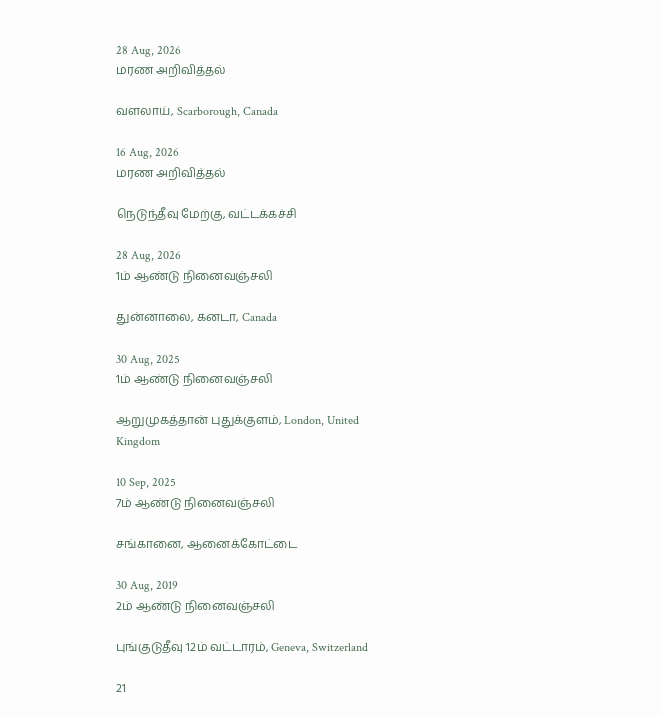28 Aug, 2026
மரண அறிவித்தல்

வளலாய், Scarborough, Canada

16 Aug, 2026
மரண அறிவித்தல்

நெடுந்தீவு மேற்கு, வட்டக்கச்சி

28 Aug, 2026
1ம் ஆண்டு நினைவஞ்சலி

துன்னாலை, கனடா, Canada

30 Aug, 2025
1ம் ஆண்டு நினைவஞ்சலி

ஆறுமுகத்தான் புதுக்குளம், London, United Kingdom

10 Sep, 2025
7ம் ஆண்டு நினைவஞ்சலி

சங்கானை, ஆனைக்கோட்டை

30 Aug, 2019
2ம் ஆண்டு நினைவஞ்சலி

புங்குடுதீவு 12ம் வட்டாரம், Geneva, Switzerland

21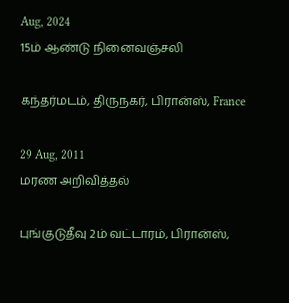Aug, 2024
15ம் ஆண்டு நினைவஞ்சலி

கந்தர்மடம், திருநகர், பிரான்ஸ், France

29 Aug, 2011
மரண அறிவித்தல்

புங்குடுதீவு 2ம் வட்டாரம், பிரான்ஸ்,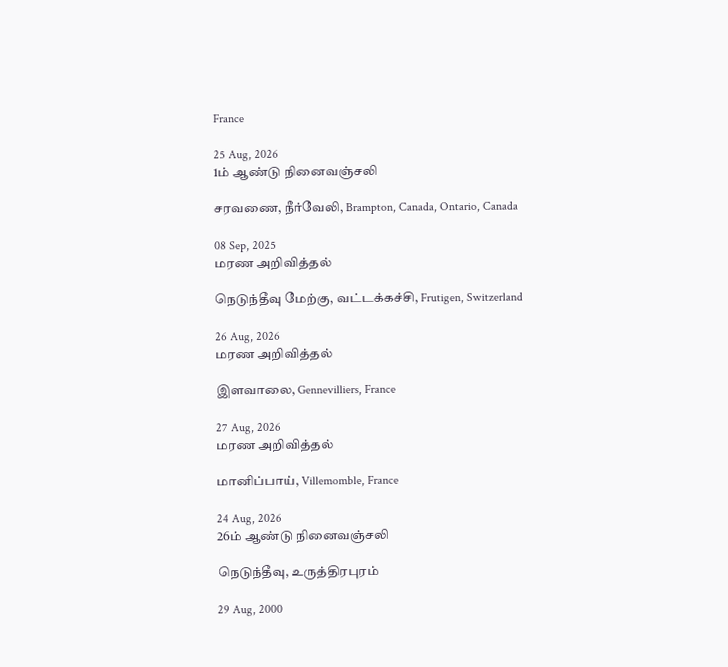France

25 Aug, 2026
1ம் ஆண்டு நினைவஞ்சலி

சரவணை, நீர்வேலி, Brampton, Canada, Ontario, Canada

08 Sep, 2025
மரண அறிவித்தல்

நெடுந்தீவு மேற்கு, வட்டக்கச்சி, Frutigen, Switzerland

26 Aug, 2026
மரண அறிவித்தல்

இளவாலை, Gennevilliers, France

27 Aug, 2026
மரண அறிவித்தல்

மானிப்பாய், Villemomble, France

24 Aug, 2026
26ம் ஆண்டு நினைவஞ்சலி

நெடுந்தீவு, உருத்திரபுரம்

29 Aug, 2000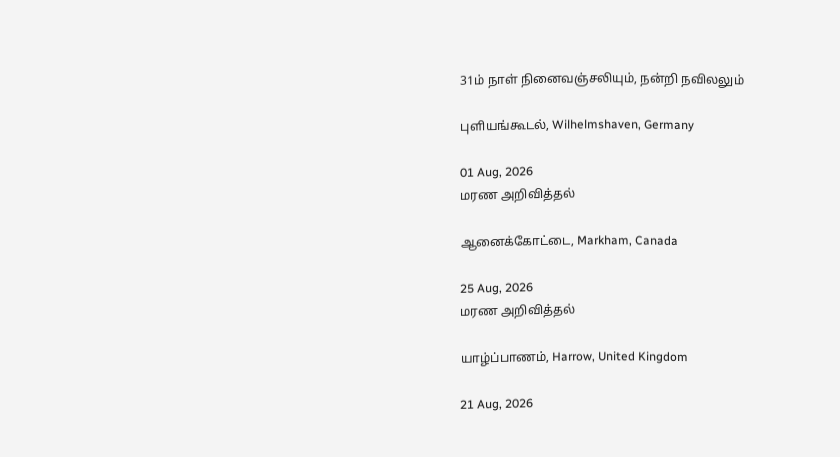31ம் நாள் நினைவஞ்சலியும், நன்றி நவிலலும்

புளியங்கூடல், Wilhelmshaven, Germany

01 Aug, 2026
மரண அறிவித்தல்

ஆனைக்கோட்டை, Markham, Canada

25 Aug, 2026
மரண அறிவித்தல்

யாழ்ப்பாணம், Harrow, United Kingdom

21 Aug, 2026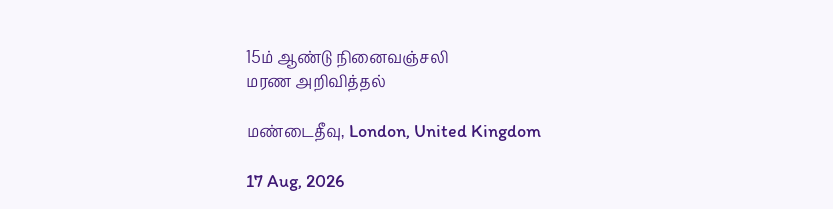15ம் ஆண்டு நினைவஞ்சலி
மரண அறிவித்தல்

மண்டைதீவு, London, United Kingdom

17 Aug, 2026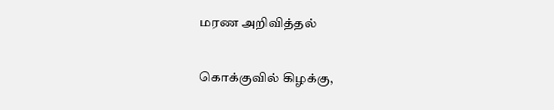மரண அறிவித்தல்

கொக்குவில் கிழக்கு,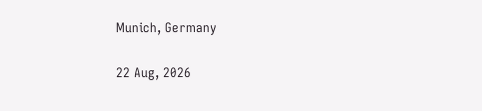Munich, Germany

22 Aug, 2026